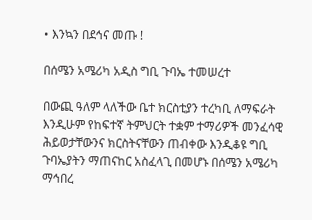• እንኳን በደኅና መጡ !

በሰሜን አሜሪካ አዲስ ግቢ ጉባኤ ተመሠረተ

በውጪ ዓለም ላለችው ቤተ ክርስቲያን ተረካቢ ለማፍራት እንዲሁም የከፍተኛ ትምህርት ተቋም ተማሪዎች መንፈሳዊ ሕይወታቸውንና ክርስትናቸውን ጠብቀው እንዲቆዩ ግቢ ጉባኤያትን ማጠናከር አስፈላጊ በመሆኑ በሰሜን አሜሪካ ማኅበረ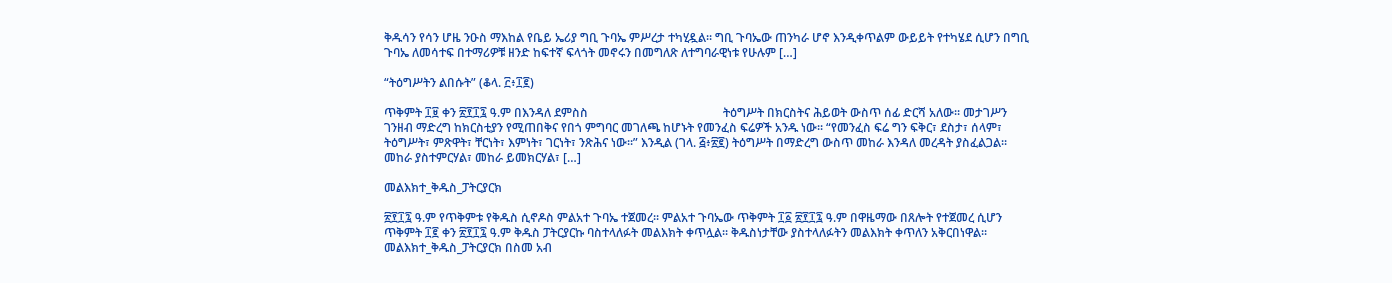ቅዱሳን የሳን ሆዜ ንዑስ ማእከል የቤይ ኤሪያ ግቢ ጉባኤ ምሥረታ ተካሂዷል፡፡ ግቢ ጉባኤው ጠንካራ ሆኖ እንዲቀጥልም ውይይት የተካሄደ ሲሆን በግቢ ጉባኤ ለመሳተፍ በተማሪዎቹ ዘንድ ከፍተኛ ፍላጎት መኖሩን በመግለጽ ለተግባራዊነቱ የሁሉም […]

“ትዕግሥትን ልበሱት” (ቆላ. ፫፥፲፪)

ጥቅምት ፲፱ ቀን ፳፻፲፯ ዓ.ም በእንዳለ ደምስስ                                             ትዕግሥት በክርስትና ሕይወት ውስጥ ሰፊ ድርሻ አለው፡፡ መታገሥን ገንዘብ ማድረግ ከክርስቲያን የሚጠበቅና የበጎ ምግባር መገለጫ ከሆኑት የመንፈስ ፍሬዎች አንዱ ነው፡፡ “የመንፈስ ፍሬ ግን ፍቅር፣ ደስታ፣ ሰላም፣ ትዕግሥት፣ ምጽዋት፣ ቸርነት፣ እምነት፣ ገርነት፣ ንጽሕና ነው፡፡” እንዲል (ገላ. ፭፥፳፪) ትዕግሥት በማድረግ ውስጥ መከራ እንዳለ መረዳት ያስፈልጋል፡፡ መከራ ያስተምርሃል፣ መከራ ይመክርሃል፣ […]

መልእክተ_ቅዱስ_ፓትርያርክ

፳፻፲፯ ዓ.ም የጥቅምቱ የቅዱስ ሲኖዶስ ምልአተ ጉባኤ ተጀመረ፡፡ ምልአተ ጉባኤው ጥቅምት ፲፩ ፳፻፲፯ ዓ.ም በዋዜማው በጸሎት የተጀመረ ሲሆን ጥቅምት ፲፪ ቀን ፳፻፲፯ ዓ.ም ቅዱስ ፓትርያርኩ ባስተላለፉት መልእክት ቀጥሏል፡፡ ቅዱስነታቸው ያስተላለፉትን መልእክት ቀጥለን አቅርበነዋል፡፡    መልእክተ_ቅዱስ_ፓትርያርክ በስመ አብ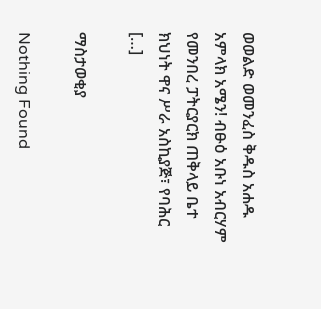ወወልድ ወመንፈስ ቅዱስ አሐዱ አምላክ አሜን! ብፁዕ አቡነ አብርሃም የመንበረ ፓትርያርክ ጠቅላይ ቤተ ክህነት ዋና ሥራ አስኪያጅ፣ የባሕር […]

ማስታወቂያ

Nothing Found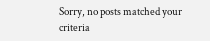Sorry, no posts matched your criteria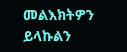መልእክትዎን ይላኩልን